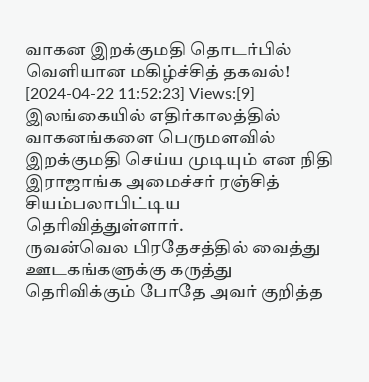வாகன இறக்குமதி தொடர்பில் வெளியான மகிழ்ச்சித் தகவல்!
[2024-04-22 11:52:23] Views:[9]
இலங்கையில் எதிர்காலத்தில் வாகனங்களை பெருமளவில் இறக்குமதி செய்ய முடியும் என நிதி இராஜாங்க அமைச்சர் ரஞ்சித் சியம்பலாபிட்டிய தெரிவித்துள்ளார்.
ருவன்வெல பிரதேசத்தில் வைத்து ஊடகங்களுக்கு கருத்து தெரிவிக்கும் போதே அவர் குறித்த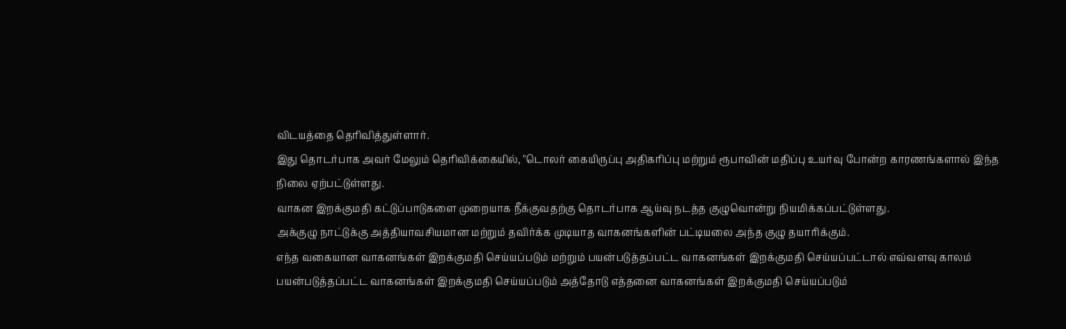விடயத்தை தெரிவித்துள்ளார்.
இது தொடர்பாக அவர் மேலும் தெரிவிக்கையில், "டொலர் கையிருப்பு அதிகரிப்பு மற்றும் ரூபாவின் மதிப்பு உயர்வு போன்ற காரணங்களால் இந்த நிலை ஏற்பட்டுள்ளது.
வாகன இறக்குமதி கட்டுப்பாடுகளை முறையாக நீக்குவதற்கு தொடர்பாக ஆய்வு நடத்த குழுவொன்று நியமிக்கப்பட்டுள்ளது.
அக்குழு நாட்டுக்கு அத்தியாவசியமான மற்றும் தவிர்க்க முடியாத வாகனங்களின் பட்டியலை அந்த குழு தயாரிக்கும்.
எந்த வகையான வாகனங்கள் இறக்குமதி செய்யப்படும் மற்றும் பயன்படுத்தப்பட்ட வாகனங்கள் இறக்குமதி செய்யப்பட்டால் எவ்வளவு காலம் பயன்படுத்தப்பட்ட வாகனங்கள் இறக்குமதி செய்யப்படும் அத்தோடு எத்தனை வாகனங்கள் இறக்குமதி செய்யப்படும்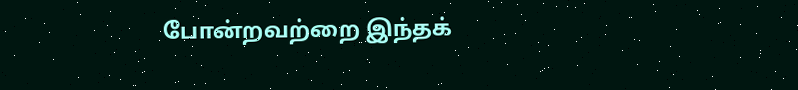போன்றவற்றை இந்தக்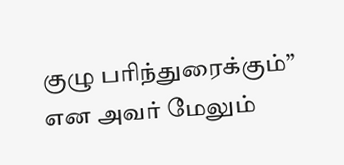குழு பரிந்துரைக்கும்” என அவர் மேலும்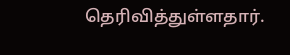தெரிவித்துள்ளதார்.